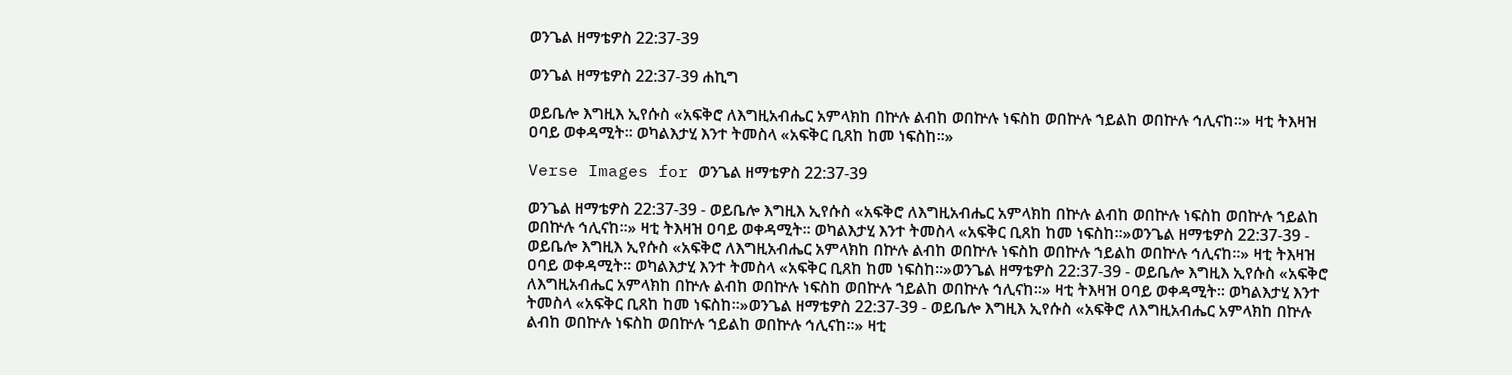ወንጌል ዘማቴዎስ 22:37-39

ወንጌል ዘማቴዎስ 22:37-39 ሐኪግ

ወይቤሎ እግዚእ ኢየሱስ «አፍቅሮ ለእግዚአብሔር አምላክከ በኵሉ ልብከ ወበኵሉ ነፍስከ ወበኵሉ ኀይልከ ወበኵሉ ኅሊናከ።» ዛቲ ትእዛዝ ዐባይ ወቀዳሚት። ወካልእታሂ እንተ ትመስላ «አፍቅር ቢጸከ ከመ ነፍስከ።»

Verse Images for ወንጌል ዘማቴዎስ 22:37-39

ወንጌል ዘማቴዎስ 22:37-39 - ወይቤሎ እግዚእ ኢየሱስ «አፍቅሮ ለእግዚአብሔር አምላክከ በኵሉ ልብከ ወበኵሉ ነፍስከ ወበኵሉ ኀይልከ ወበኵሉ ኅሊናከ።» ዛቲ ትእዛዝ ዐባይ ወቀዳሚት። ወካልእታሂ እንተ ትመስላ «አፍቅር ቢጸከ ከመ ነፍስከ።»ወንጌል ዘማቴዎስ 22:37-39 - ወይቤሎ እግዚእ ኢየሱስ «አፍቅሮ ለእግዚአብሔር አምላክከ በኵሉ ልብከ ወበኵሉ ነፍስከ ወበኵሉ ኀይልከ ወበኵሉ ኅሊናከ።» ዛቲ ትእዛዝ ዐባይ ወቀዳሚት። ወካልእታሂ እንተ ትመስላ «አፍቅር ቢጸከ ከመ ነፍስከ።»ወንጌል ዘማቴዎስ 22:37-39 - ወይቤሎ እግዚእ ኢየሱስ «አፍቅሮ ለእግዚአብሔር አምላክከ በኵሉ ልብከ ወበኵሉ ነፍስከ ወበኵሉ ኀይልከ ወበኵሉ ኅሊናከ።» ዛቲ ትእዛዝ ዐባይ ወቀዳሚት። ወካልእታሂ እንተ ትመስላ «አፍቅር ቢጸከ ከመ ነፍስከ።»ወንጌል ዘማቴዎስ 22:37-39 - ወይቤሎ እግዚእ ኢየሱስ «አፍቅሮ ለእግዚአብሔር አምላክከ በኵሉ ልብከ ወበኵሉ ነፍስከ ወበኵሉ ኀይልከ ወበኵሉ ኅሊናከ።» ዛቲ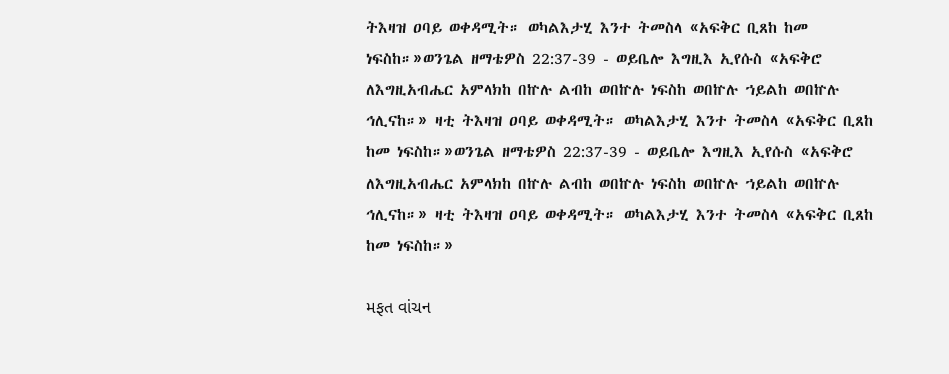ትእዛዝ ዐባይ ወቀዳሚት። ወካልእታሂ እንተ ትመስላ «አፍቅር ቢጸከ ከመ ነፍስከ።»ወንጌል ዘማቴዎስ 22:37-39 - ወይቤሎ እግዚእ ኢየሱስ «አፍቅሮ ለእግዚአብሔር አምላክከ በኵሉ ልብከ ወበኵሉ ነፍስከ ወበኵሉ ኀይልከ ወበኵሉ ኅሊናከ።» ዛቲ ትእዛዝ ዐባይ ወቀዳሚት። ወካልእታሂ እንተ ትመስላ «አፍቅር ቢጸከ ከመ ነፍስከ።»ወንጌል ዘማቴዎስ 22:37-39 - ወይቤሎ እግዚእ ኢየሱስ «አፍቅሮ ለእግዚአብሔር አምላክከ በኵሉ ልብከ ወበኵሉ ነፍስከ ወበኵሉ ኀይልከ ወበኵሉ ኅሊናከ።» ዛቲ ትእዛዝ ዐባይ ወቀዳሚት። ወካልእታሂ እንተ ትመስላ «አፍቅር ቢጸከ ከመ ነፍስከ።»

મફત વાંચન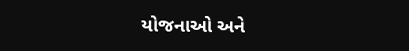યોજનાઓ અને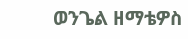ወንጌል ዘማቴዎስ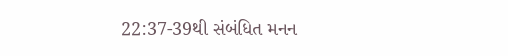22:37-39થી સંબંધિત મનન